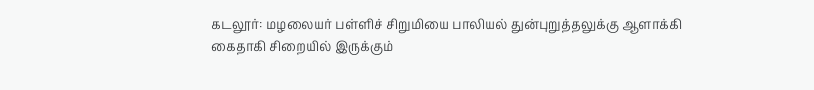கடலூர்: மழலையர் பள்ளிச் சிறுமியை பாலியல் துன்புறுத்தலுக்கு ஆளாக்கி கைதாகி சிறையில் இருக்கும்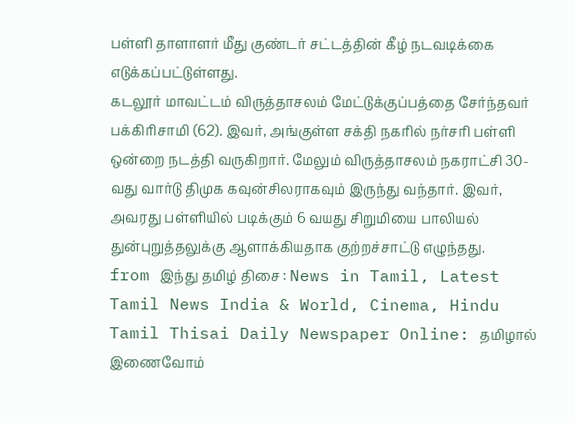பள்ளி தாளாளர் மீது குண்டர் சட்டத்தின் கீழ் நடவடிக்கை எடுக்கப்பட்டுள்ளது.
கடலூர் மாவட்டம் விருத்தாசலம் மேட்டுக்குப்பத்தை சேர்ந்தவர் பக்கிரிசாமி (62). இவர், அங்குள்ள சக்தி நகரில் நர்சரி பள்ளி ஒன்றை நடத்தி வருகிறார். மேலும் விருத்தாசலம் நகராட்சி 30-வது வார்டு திமுக கவுன்சிலராகவும் இருந்து வந்தார். இவர், அவரது பள்ளியில் படிக்கும் 6 வயது சிறுமியை பாலியல் துன்புறுத்தலுக்கு ஆளாக்கியதாக குற்றச்சாட்டு எழுந்தது.
from இந்து தமிழ் திசை : News in Tamil, Latest Tamil News India & World, Cinema, Hindu Tamil Thisai Daily Newspaper Online: தமிழால் இணைவோம்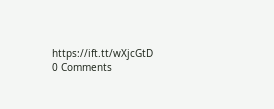https://ift.tt/wXjcGtD
0 Comments